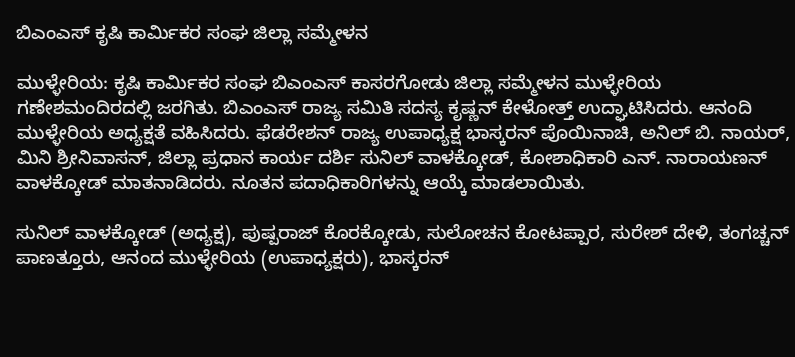ಬಿಎಂಎಸ್ ಕೃಷಿ ಕಾರ್ಮಿಕರ ಸಂಘ ಜಿಲ್ಲಾ ಸಮ್ಮೇಳನ

ಮುಳ್ಳೇರಿಯ: ಕೃಷಿ ಕಾರ್ಮಿಕರ ಸಂಘ ಬಿಎಂಎಸ್ ಕಾಸರಗೋಡು ಜಿಲ್ಲಾ ಸಮ್ಮೇಳನ ಮುಳ್ಳೇರಿಯ ಗಣೇಶಮಂದಿರದಲ್ಲಿ ಜರಗಿತು. ಬಿಎಂಎಸ್ ರಾಜ್ಯ ಸಮಿತಿ ಸದಸ್ಯ ಕೃಷ್ಣನ್ ಕೇಳೋತ್ತ್ ಉದ್ಘಾಟಿಸಿದರು. ಆನಂದಿ ಮುಳ್ಳೇರಿಯ ಅಧ್ಯಕ್ಷತೆ ವಹಿಸಿದರು. ಫೆಡರೇಶನ್ ರಾಜ್ಯ ಉಪಾಧ್ಯಕ್ಷ ಭಾಸ್ಕರನ್ ಪೊಯಿನಾಚಿ, ಅನಿಲ್ ಬಿ. ನಾಯರ್, ಮಿನಿ ಶ್ರೀನಿವಾಸನ್, ಜಿಲ್ಲಾ ಪ್ರಧಾನ ಕಾರ್ಯ ದರ್ಶಿ ಸುನಿಲ್ ವಾಳಕ್ಕೋಡ್, ಕೋಶಾಧಿಕಾರಿ ಎನ್. ನಾರಾಯಣನ್ ವಾಳಕ್ಕೋಡ್ ಮಾತನಾಡಿದರು. ನೂತನ ಪದಾಧಿಕಾರಿಗಳನ್ನು ಆಯ್ಕೆ ಮಾಡಲಾಯಿತು.

ಸುನಿಲ್ ವಾಳಕ್ಕೋಡ್ (ಅಧ್ಯಕ್ಷ), ಪುಷ್ಪರಾಜ್ ಕೊರಕ್ಕೋಡು, ಸುಲೋಚನ ಕೋಟಪ್ಪಾರ, ಸುರೇಶ್ ದೇಳಿ, ತಂಗಚ್ಚನ್ ಪಾಣತ್ತೂರು, ಆನಂದ ಮುಳ್ಳೇರಿಯ (ಉಪಾಧ್ಯಕ್ಷರು), ಭಾಸ್ಕರನ್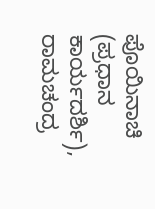ಪೊಯಿನಾಚಿ (ಪ್ರಧಾನ ಕಾರ್ಯದರ್ಶಿ), ರಾಮಚಂದ್ರ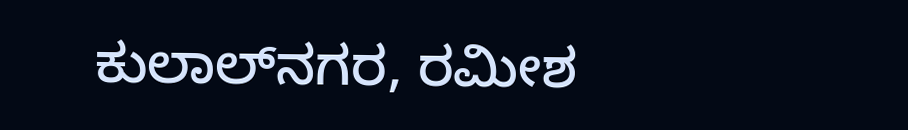ಕುಲಾಲ್‌ನಗರ, ರಮೀಶ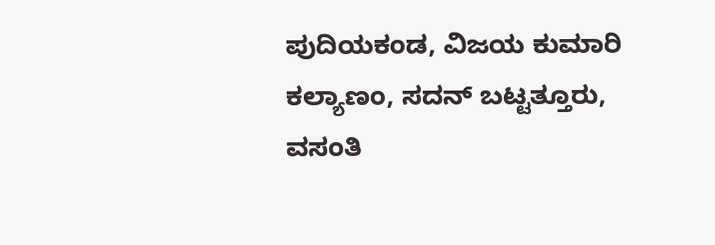ಪುದಿಯಕಂಡ, ವಿಜಯ ಕುಮಾರಿ ಕಲ್ಯಾಣಂ, ಸದನ್ ಬಟ್ಟತ್ತೂರು, ವಸಂತಿ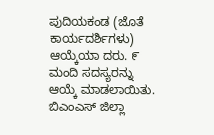ಪುದಿಯಕಂಡ (ಜೊತೆ ಕಾರ್ಯದರ್ಶಿಗಳು) ಆಯ್ಕೆಯಾ ದರು. ೯ ಮಂದಿ ಸದಸ್ಯರನ್ನು ಆಯ್ಕೆ ಮಾಡಲಾಯಿತು. ಬಿಎಂಎಸ್ ಜಿಲ್ಲಾ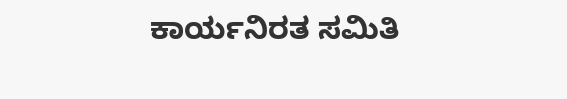ಕಾರ್ಯನಿರತ ಸಮಿತಿ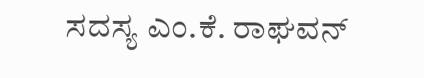ಸದಸ್ಯ ಎಂ.ಕೆ. ರಾಘವನ್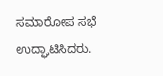ಸಮಾರೋಪ ಸಭೆ ಉದ್ಘಾಟಿಸಿದರು.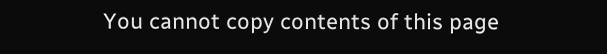You cannot copy contents of this page